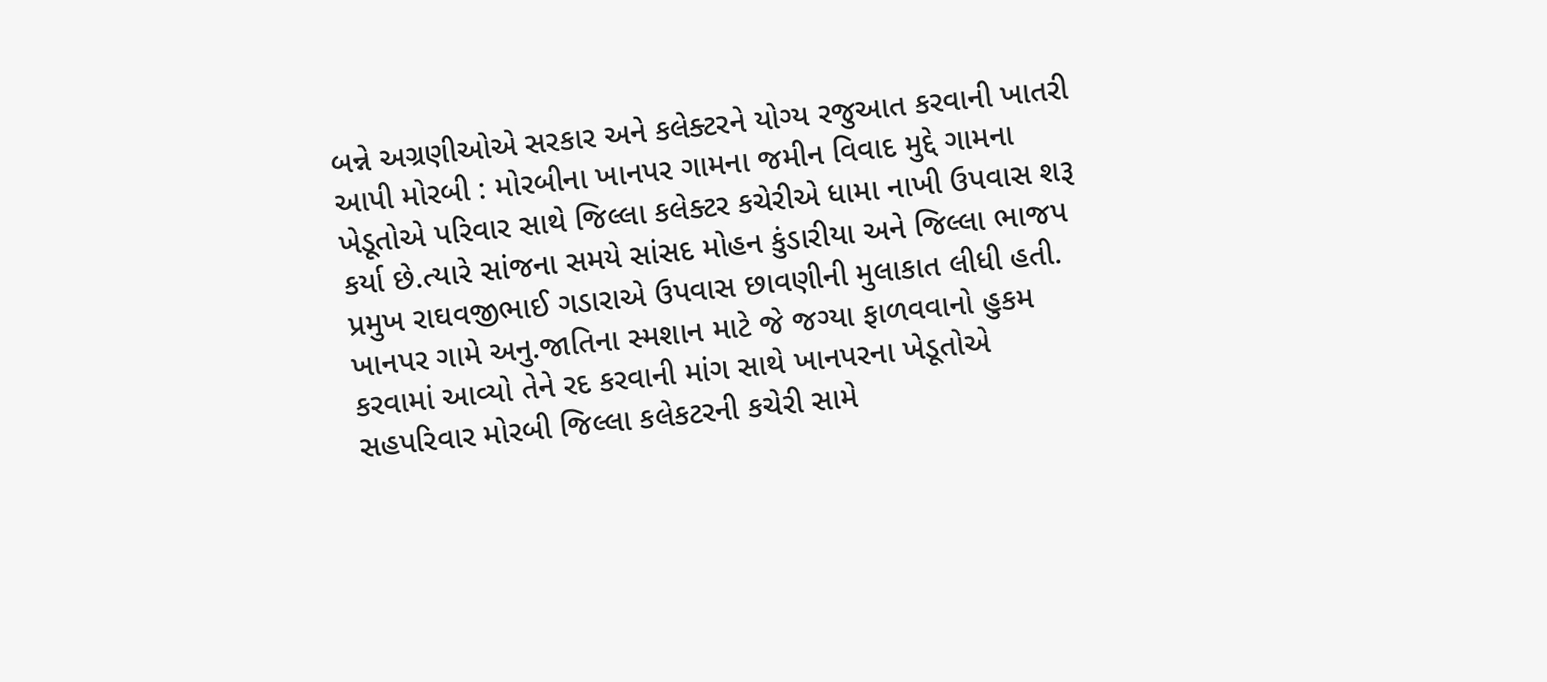બન્ને અગ્રણીઓએ સરકાર અને કલેક્ટરને યોગ્ય રજુઆત કરવાની ખાતરી આપી મોરબી : મોરબીના ખાનપર ગામના જમીન વિવાદ મુદ્દે ગામના ખેડૂતોએ પરિવાર સાથે જિલ્લા કલેક્ટર કચેરીએ ધામા નાખી ઉપવાસ શરૂ કર્યા છે.ત્યારે સાંજના સમયે સાંસદ મોહન કુંડારીયા અને જિલ્લા ભાજપ પ્રમુખ રાઘવજીભાઈ ગડારાએ ઉપવાસ છાવણીની મુલાકાત લીધી હતી. ખાનપર ગામે અનુ.જાતિના સ્મશાન માટે જે જગ્યા ફાળવવાનો હુકમ કરવામાં આવ્યો તેને રદ કરવાની માંગ સાથે ખાનપરના ખેડૂતોએ સહપરિવાર મોરબી જિલ્લા કલેકટરની કચેરી સામે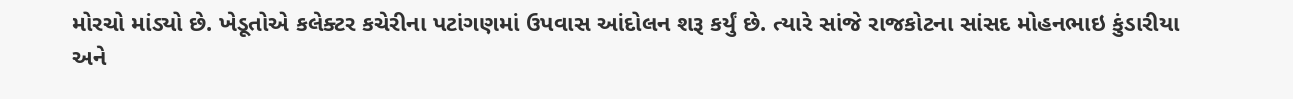મોરચો માંડ્યો છે. ખેડૂતોએ કલેક્ટર કચેરીના પટાંગણમાં ઉપવાસ આંદોલન શરૂ કર્યું છે. ત્યારે સાંજે રાજકોટના સાંસદ મોહનભાઇ કુંડારીયા અને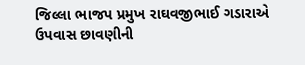જિલ્લા ભાજપ પ્રમુખ રાઘવજીભાઈ ગડારાએ ઉપવાસ છાવણીની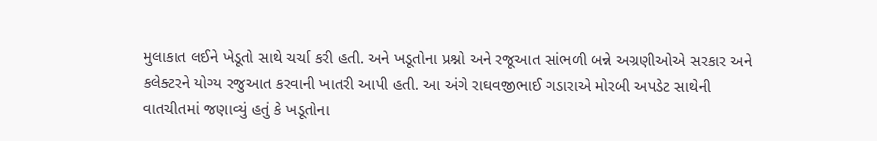મુલાકાત લઈને ખેડૂતો સાથે ચર્ચા કરી હતી. અને ખડૂતોના પ્રશ્નો અને રજૂઆત સાંભળી બન્ને અગ્રણીઓએ સરકાર અને કલેક્ટરને યોગ્ય રજુઆત કરવાની ખાતરી આપી હતી. આ અંગે રાઘવજીભાઈ ગડારાએ મોરબી અપડેટ સાથેની વાતચીતમાં જણાવ્યું હતું કે ખડૂતોના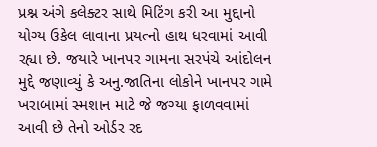પ્રશ્ન અંગે કલેક્ટર સાથે મિટિંગ કરી આ મુદ્દાનો યોગ્ય ઉકેલ લાવાના પ્રયત્નો હાથ ધરવામાં આવી રહ્યા છે. જયારે ખાનપર ગામના સરપંચે આંદોલન મુદ્દે જણાવ્યું કે અનુ.જાતિના લોકોને ખાનપર ગામે ખરાબામાં સ્મશાન માટે જે જગ્યા ફાળવવામાં આવી છે તેનો ઓર્ડર રદ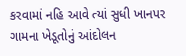કરવામાં નહિ આવે ત્યાં સુધી ખાનપર ગામના ખેડૂતોનું આંદોલન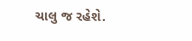ચાલુ જ રહેશે.